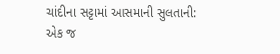ચાંદીના સટ્ટામાં આસમાની સુલતાની: એક જ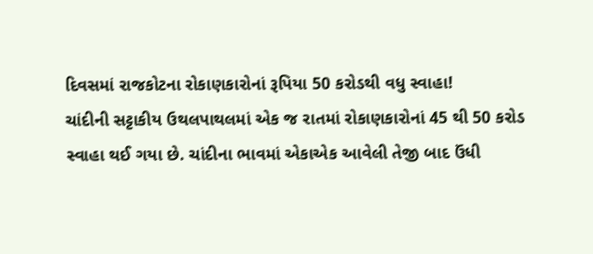દિવસમાં રાજકોટના રોકાણકારોનાં રૂપિયા 50 કરોડથી વધુ સ્વાહા!
ચાંદીની સટ્ટાકીય ઉથલપાથલમાં એક જ રાતમાં રોકાણકારોનાં 45 થી 50 કરોડ સ્વાહા થઈ ગયા છે. ચાંદીના ભાવમાં એકાએક આવેલી તેજી બાદ ઉંધી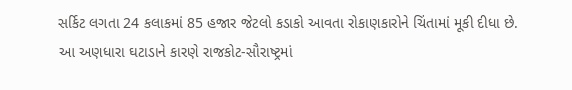સર્કિટ લગતા 24 કલાકમાં 85 હજાર જેટલો કડાકો આવતા રોકાણકારોને ચિંતામાં મૂકી દીધા છે.
આ અણધારા ઘટાડાને કારણે રાજકોટ-સૌરાષ્ટ્રમાં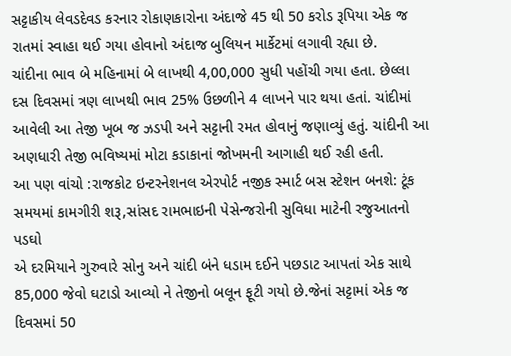સટ્ટાકીય લેવડદેવડ કરનાર રોકાણકારોના અંદાજે 45 થી 50 કરોડ રૂપિયા એક જ રાતમાં સ્વાહા થઈ ગયા હોવાનો અંદાજ બુલિયન માર્કેટમાં લગાવી રહ્યા છે.
ચાંદીના ભાવ બે મહિનામાં બે લાખથી 4,00,000 સુધી પહોંચી ગયા હતા. છેલ્લા દસ દિવસમાં ત્રણ લાખથી ભાવ 25% ઉછળીને 4 લાખને પાર થયા હતાં. ચાંદીમાં આવેલી આ તેજી ખૂબ જ ઝડપી અને સટ્ટાની રમત હોવાનું જણાવ્યું હતું. ચાંદીની આ અણધારી તેજી ભવિષ્યમાં મોટા કડાકાનાં જોખમની આગાહી થઈ રહી હતી.
આ પણ વાંચો :રાજકોટ ઇન્ટરનેશનલ એરપોર્ટ નજીક સ્માર્ટ બસ સ્ટેશન બનશે: ટૂંક સમયમાં કામગીરી શરૂ,સાંસદ રામભાઇની પેસેન્જરોની સુવિધા માટેની રજુઆતનો પડઘો
એ દરમિયાને ગુરુવારે સોનુ અને ચાંદી બંને ધડામ દઈને પછડાટ આપતાં એક સાથે 85,000 જેવો ઘટાડો આવ્યો ને તેજીનો બલૂન ફૂટી ગયો છે.જેનાં સટ્ટામાં એક જ દિવસમાં 50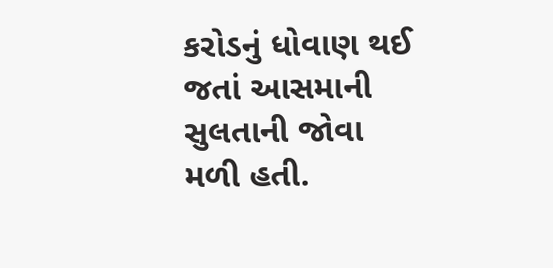કરોડનું ધોવાણ થઈ જતાં આસમાની સુલતાની જોવા મળી હતી.